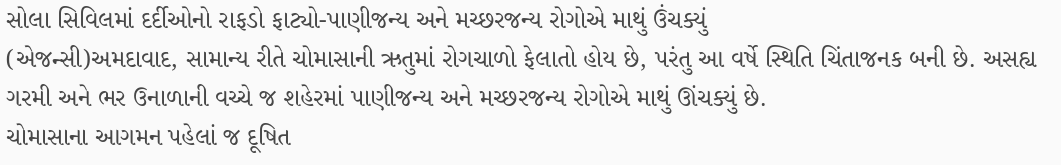સોલા સિવિલમાં દર્દીઓનો રાફડો ફાટ્યો-પાણીજન્ય અને મચ્છરજન્ય રોગોએ માથું ઉંચક્યું
(એજન્સી)અમદાવાદ, સામાન્ય રીતે ચોમાસાની ઋતુમાં રોગચાળો ફેલાતો હોય છે, પરંતુ આ વર્ષે સ્થિતિ ચિંતાજનક બની છે. અસહ્ય ગરમી અને ભર ઉનાળાની વચ્ચે જ શહેરમાં પાણીજન્ય અને મચ્છરજન્ય રોગોએ માથું ઊંચક્યું છે.
ચોમાસાના આગમન પહેલાં જ દૂષિત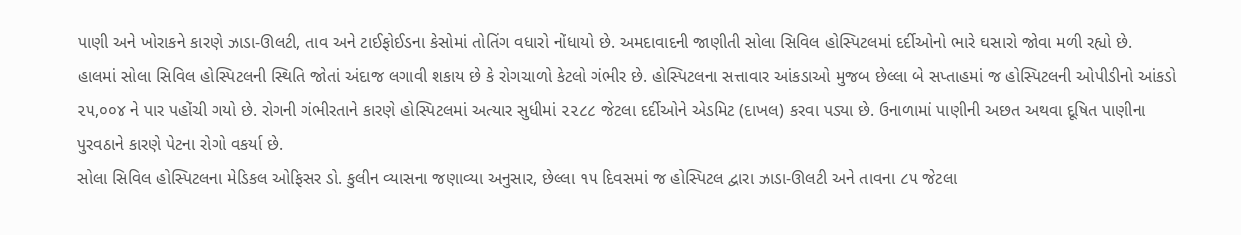પાણી અને ખોરાકને કારણે ઝાડા-ઊલટી, તાવ અને ટાઈફોઈડના કેસોમાં તોતિંગ વધારો નોંધાયો છે. અમદાવાદની જાણીતી સોલા સિવિલ હોસ્પિટલમાં દર્દીઓનો ભારે ઘસારો જોવા મળી રહ્યો છે.
હાલમાં સોલા સિવિલ હોસ્પિટલની સ્થિતિ જોતાં અંદાજ લગાવી શકાય છે કે રોગચાળો કેટલો ગંભીર છે. હોસ્પિટલના સત્તાવાર આંકડાઓ મુજબ છેલ્લા બે સપ્તાહમાં જ હોસ્પિટલની ઓપીડીનો આંકડો ૨૫,૦૦૪ ને પાર પહોંચી ગયો છે. રોગની ગંભીરતાને કારણે હોસ્પિટલમાં અત્યાર સુધીમાં ૨૨૮૮ જેટલા દર્દીઓને એડમિટ (દાખલ) કરવા પડ્યા છે. ઉનાળામાં પાણીની અછત અથવા દૂષિત પાણીના પુરવઠાને કારણે પેટના રોગો વકર્યા છે.
સોલા સિવિલ હોસ્પિટલના મેડિકલ ઓફિસર ડો. કુલીન વ્યાસના જણાવ્યા અનુસાર, છેલ્લા ૧૫ દિવસમાં જ હોસ્પિટલ દ્વારા ઝાડા-ઊલટી અને તાવના ૮૫ જેટલા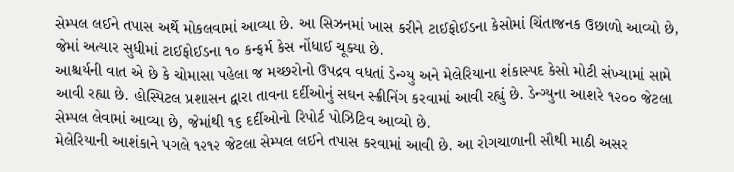સેમ્પલ લઈને તપાસ અર્થે મોકલવામાં આવ્યા છે. આ સિઝનમાં ખાસ કરીને ટાઈફોઈડના કેસોમાં ચિંતાજનક ઉછાળો આવ્યો છે, જેમાં અત્યાર સુધીમાં ટાઈફોઈડના ૧૦ કન્ફર્મ કેસ નોંધાઈ ચૂક્યા છે.
આશ્ચર્યની વાત એ છે કે ચોમાસા પહેલા જ મચ્છરોનો ઉપદ્રવ વધતાં ડેન્ગ્યુ અને મેલેરિયાના શંકાસ્પદ કેસો મોટી સંખ્યામાં સામે આવી રહ્યા છે. હોસ્પિટલ પ્રશાસન દ્વારા તાવના દર્દીઓનું સઘન સ્ક્રીનિંગ કરવામાં આવી રહ્યું છે. ડેન્ગ્યુના આશરે ૧૨૦૦ જેટલા સેમ્પલ લેવામાં આવ્યા છે, જેમાંથી ૧૬ દર્દીઓનો રિપોર્ટ પોઝિટિવ આવ્યો છે.
મેલેરિયાની આશંકાને પગલે ૧૨૧૨ જેટલા સેમ્પલ લઈને તપાસ કરવામાં આવી છે. આ રોગચાળાની સૌથી માઠી અસર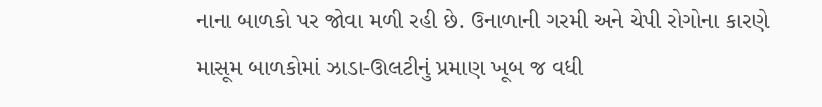નાના બાળકો પર જોવા મળી રહી છે. ઉનાળાની ગરમી અને ચેપી રોગોના કારણે માસૂમ બાળકોમાં ઝાડા-ઊલટીનું પ્રમાણ ખૂબ જ વધી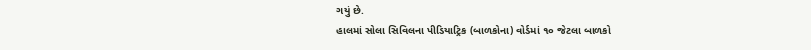ગયું છે.
હાલમાં સોલા સિવિલના પીડિયાટ્રિક (બાળકોના) વોર્ડમાં ૧૦ જેટલા બાળકો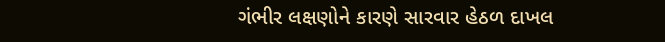ગંભીર લક્ષણોને કારણે સારવાર હેઠળ દાખલ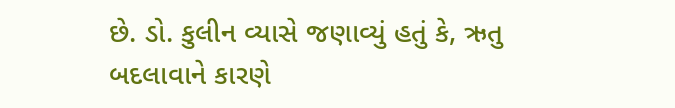છે. ડો. કુલીન વ્યાસે જણાવ્યું હતું કે, ઋતુ બદલાવાને કારણે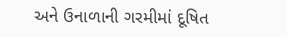અને ઉનાળાની ગરમીમાં દૂષિત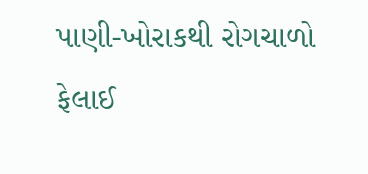પાણી-ખોરાકથી રોગચાળો ફેલાઈ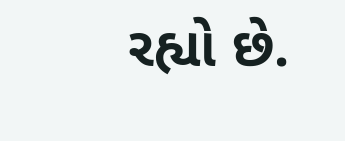રહ્યો છે.